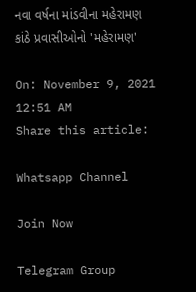નવા વર્ષના માંડવીના મહેરામણ કાંઠે પ્રવાસીઓનો 'મહેરામણ'

On: November 9, 2021 12:51 AM
Share this article:

Whatsapp Channel

Join Now

Telegram Group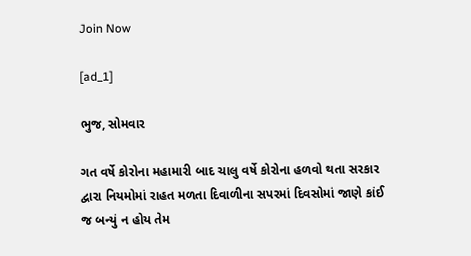Join Now

[ad_1]

ભુજ, સોમવાર

ગત વર્ષે કોરોના મહામારી બાદ ચાલુ વર્ષે કોરોના હળવો થતા સરકાર દ્વારા નિયમોમાં રાહત મળતા દિવાળીના સપરમાં દિવસોમાં જાણે કાંઈ જ બન્યું ન હોય તેમ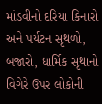માંડવીનો દરિયા કિનારો અને પર્યટન સૃથળો, બજારો, ધાર્મિક સૃથાનો વિગેરે ઉપર લોકોની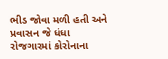ભીડ જોવા મળી હતી અને પ્રવાસન જે ધંધા રોજગારમાં કોરોનાના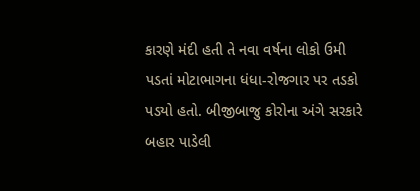કારણે મંદી હતી તે નવા વર્ષના લોકો ઉમી પડતાં મોટાભાગના ધંધા-રોજગાર પર તડકો પડયો હતો. બીજીબાજુ કોરોના અંગે સરકારે બહાર પાડેલી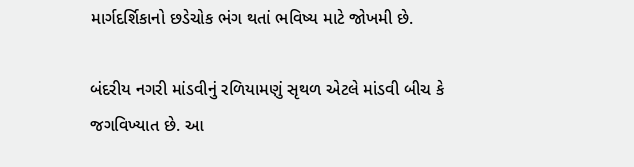માર્ગદર્શિકાનો છડેચોક ભંગ થતાં ભવિષ્ય માટે જોખમી છે.

બંદરીય નગરી માંડવીનું રળિયામણું સૃથળ એટલે માંડવી બીચ કે જગવિખ્યાત છે. આ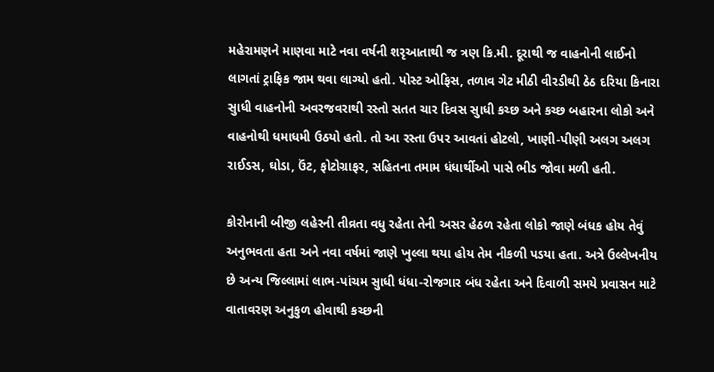મહેરામણને માણવા માટે નવા વર્ષની શરૃઆતાથી જ ત્રણ કિ.મી. દૂરાથી જ વાહનોની લાઈનો લાગતાં ટ્રાફિક જામ થવા લાગ્યો હતો. પોસ્ટ ઓફિસ, તળાવ ગેટ મીઠી વીરડીથી ઠેઠ દરિયા કિનારા સુાધી વાહનોની અવરજવરાથી રસ્તો સતત ચાર દિવસ સુાધી કચ્છ અને કચ્છ બહારના લોકો અને વાહનોથી ધમાધમી ઉઠયો હતો. તો આ રસ્તા ઉપર આવતાં હોટલો, ખાણી-પીણી અલગ અલગ રાઈડસ, ઘોડા, ઉંટ, ફોટોગ્રાફર, સહિતના તમામ ધંધાર્થીઓ પાસે ભીડ જોવા મળી હતી.

કોરોનાની બીજી લહેરની તીવ્રતા વધુ રહેતા તેની અસર હેઠળ રહેતા લોકો જાણે બંધક હોય તેવું અનુભવતા હતા અને નવા વર્ષમાં જાણે ખુલ્લા થયા હોય તેમ નીકળી પડયા હતા. અત્રે ઉલ્લેખનીય છે અન્ય જિલ્લામાં લાભ-પાંચમ સુાધી ધંધા-રોજગાર બંધ રહેતા અને દિવાળી સમયે પ્રવાસન માટે વાતાવરણ અનુકુળ હોવાથી કચ્છની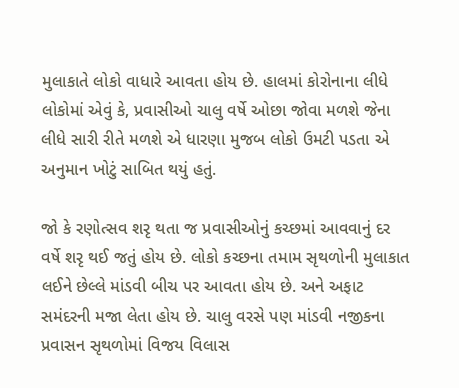મુલાકાતે લોકો વાધારે આવતા હોય છે. હાલમાં કોરોનાના લીધે લોકોમાં એવું કે, પ્રવાસીઓ ચાલુ વર્ષે ઓછા જોવા મળશે જેના લીધે સારી રીતે મળશે એ ધારણા મુજબ લોકો ઉમટી પડતા એ અનુમાન ખોટું સાબિત થયું હતું.

જો કે રણોત્સવ શરૃ થતા જ પ્રવાસીઓનું કચ્છમાં આવવાનું દર વર્ષે શરૃ થઈ જતું હોય છે. લોકો કચ્છના તમામ સૃથળોની મુલાકાત લઈને છેલ્લે માંડવી બીચ પર આવતા હોય છે. અને અફાટ સમંદરની મજા લેતા હોય છે. ચાલુ વરસે પણ માંડવી નજીકના પ્રવાસન સૃથળોમાં વિજય વિલાસ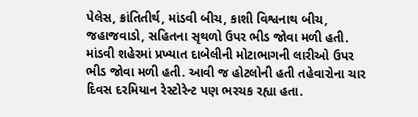પેલેસ, ક્રાંતિતીર્થ, માંડવી બીચ, કાશી વિશ્વનાથ બીચ, જહાજવાડો, સહિતના સૃથળો ઉપર ભીડ જોવા મળી હતી. માંડવી શહેરમાં પ્રખ્યાત દાબેલીની મોટાભાગની લારીઓ ઉપર ભીડ જોવા મળી હતી. આવી જ હોટલોની હતી તહેવારોના ચાર દિવસ દરમિયાન રેસ્ટોરેન્ટ પણ ભરચક રહ્યા હતા.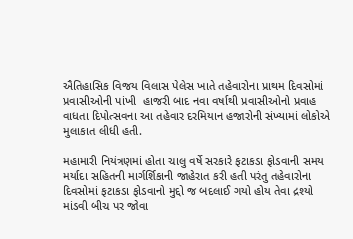ઐતિહાસિક વિજય વિલાસ પેલેસ ખાતે તહેવારોના પ્રાથમ દિવસોમાં પ્રવાસીઓની પાંખી  હાજરી બાદ નવા વર્ષાથી પ્રવાસીઓનો પ્રવાહ વાધતા દિપોત્સવના આ તહેવાર દરમિયાન હજારોની સંખ્યામાં લોકોએ મુલાકાત લીધી હતી.

મહામારી નિયંત્રણમાં હોતા ચાલુ વર્ષે સરકારે ફટાકડા ફોડવાની સમય મર્યાદા સહિતની માર્ગર્શિકાની જાહેરાત કરી હતી પરંતુ તહેવારોના દિવસોમાં ફટાકડા ફોડવાનો મુદ્દો જ બદલાઈ ગયો હોય તેવા દ્રશ્યો માંડવી બીચ પર જોવા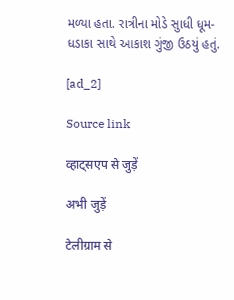મળ્યા હતા. રાત્રીના મોડે સુાધી ધૂમ-ધડાકા સાથે આકાશ ગુંજી ઉઠયું હતું.

[ad_2]

Source link

व्हाट्सएप से जुड़ें

अभी जुड़ें

टेलीग्राम से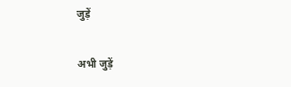जुड़ें

अभी जुड़ें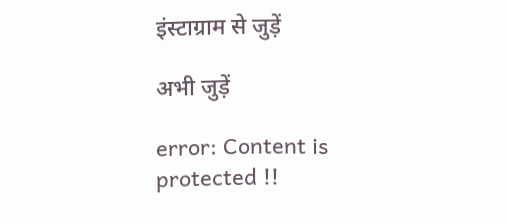इंस्टाग्राम से जुड़ें

अभी जुड़ें

error: Content is protected !!